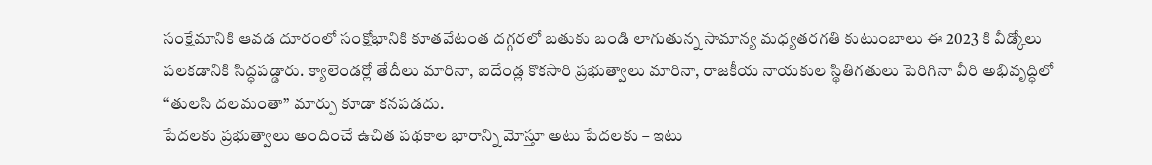సంక్షేమానికి ఆవడ దూరంలో సంక్షోభానికి కూతవేటంత దగ్గరలో బతుకు బండి లాగుతున్న సామాన్య మధ్యతరగతి కుటుంబాలు ఈ 2023 కి వీడ్కోలు పలకడానికి సిద్ధపడ్డారు. క్యాలెండర్లో తేదీలు మారినా, ఐదేండ్ల కొకసారి ప్రభుత్వాలు మారినా, రాజకీయ నాయకుల స్థితిగతులు పెరిగినా వీరి అభివృద్ధిలో “తులసి దలమంతా” మార్పు కూడా కనపడదు.
పేదలకు ప్రభుత్వాలు అందించే ఉచిత పథకాల భారాన్ని మోస్తూ అటు పేదలకు – ఇటు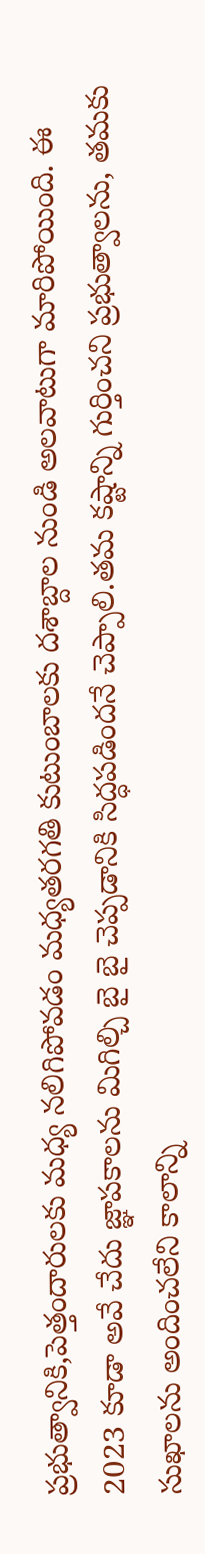ప్రభుత్వానికి,పెత్తందారులకు మధ్య నలిగిపోవడం మధ్యతరగతి కుటుంబాలకు దశాబ్దాల నుండి అలవాటుగా మారిపోయింది. ఈ 2023 కూడా అవే చేదు జ్ఞాపకాలను మిగిల్చి బై బై చెప్పడానికి సిద్ధపడిందనే చెప్పాలి.తమ కష్టాన్ని గుర్తించని ప్రభుత్వాలను, తమకు సుఖాలను అందించలేని కాలాన్ని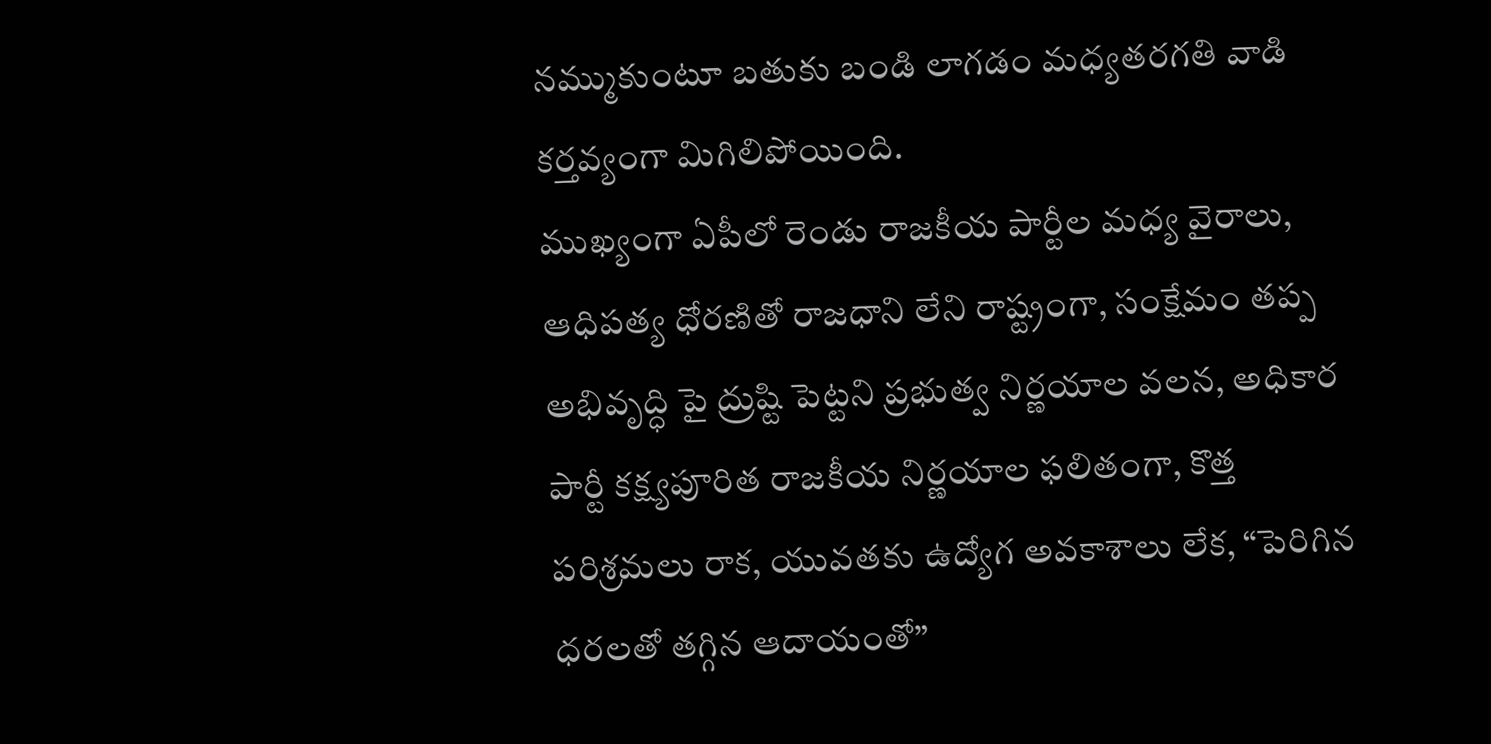నమ్ముకుంటూ బతుకు బండి లాగడం మధ్యతరగతి వాడి కర్తవ్యంగా మిగిలిపోయింది.
ముఖ్యంగా ఏపీలో రెండు రాజకీయ పార్టీల మధ్య వైరాలు, ఆధిపత్య ధోరణితో రాజధాని లేని రాష్ట్రంగా, సంక్షేమం తప్ప అభివృద్ధి పై ద్రుష్టి పెట్టని ప్రభుత్వ నిర్ణయాల వలన, అధికార పార్టీ కక్ష్యపూరిత రాజకీయ నిర్ణయాల ఫలితంగా, కొత్త పరిశ్రమలు రాక, యువతకు ఉద్యోగ అవకాశాలు లేక, “పెరిగిన ధరలతో తగ్గిన ఆదాయంతో”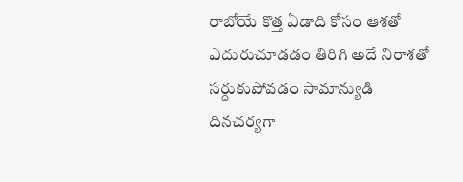రాబోయే కొత్త ఏడాది కోసం ఆశతో ఎదురుచూడడం తిరిగి అదే నిరాశతో సర్దుకుపోవడం సామాన్యుడి దినచర్యగా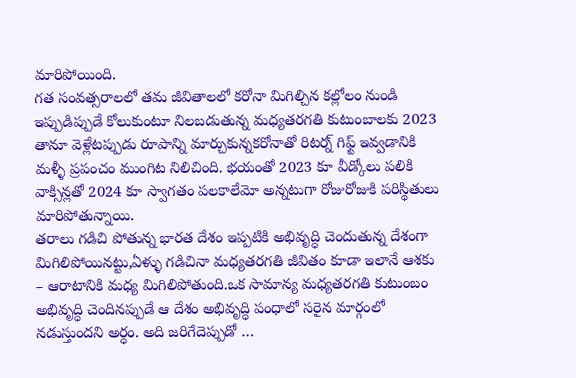మారిపోయింది.
గత సంవత్సరాలలో తమ జీవితాలలో కరోనా మిగిల్చిన కల్లోలం నుండి ఇప్పుడిప్పుడే కోలుకుంటూ నిలబడుతున్న మధ్యతరగతి కుటుంబాలకు 2023 తానూ వెళ్లేటప్పుడు రూపాన్ని మార్చుకున్నకరోనాతో రిటర్న్ గిఫ్ట్ ఇవ్వడానికి మళ్ళీ ప్రపంచం ముంగిట నిలిచింది. భయంతో 2023 కూ వీడ్కోలు పలికి వాక్సిన్లతో 2024 కూ స్వాగతం పలకాలేమో అన్నటుగా రోజురోజుకి పరిస్థితులు మారిపోతున్నాయి.
తరాలు గడిచి పోతున్న భారత దేశం ఇప్పటికి అభివృద్ధి చెందుతున్న దేశంగా మిగిలిపోయినట్టు,ఏళ్ళు గడిచినా మధ్యతరగతి జీవితం కూడా ఇలానే ఆశకు – ఆరాటానికి మధ్య మిగిలిపోతుంది.ఒక సామాన్య మధ్యతరగతి కుటుంబం అభివృద్ధి చెందినప్పుడే ఆ దేశం అభివృద్ధి పంధాలో సరైన మార్గంలో నడుస్తుందని అర్ధం. అది జరిగేదెప్పుడో …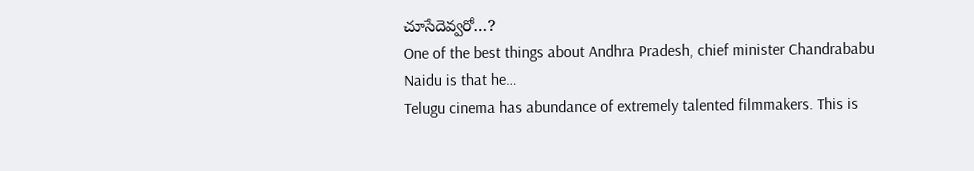చూసేదెవ్వరో…?
One of the best things about Andhra Pradesh, chief minister Chandrababu Naidu is that he…
Telugu cinema has abundance of extremely talented filmmakers. This is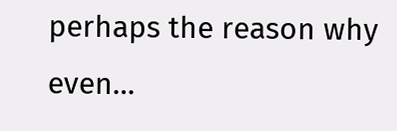perhaps the reason why even…